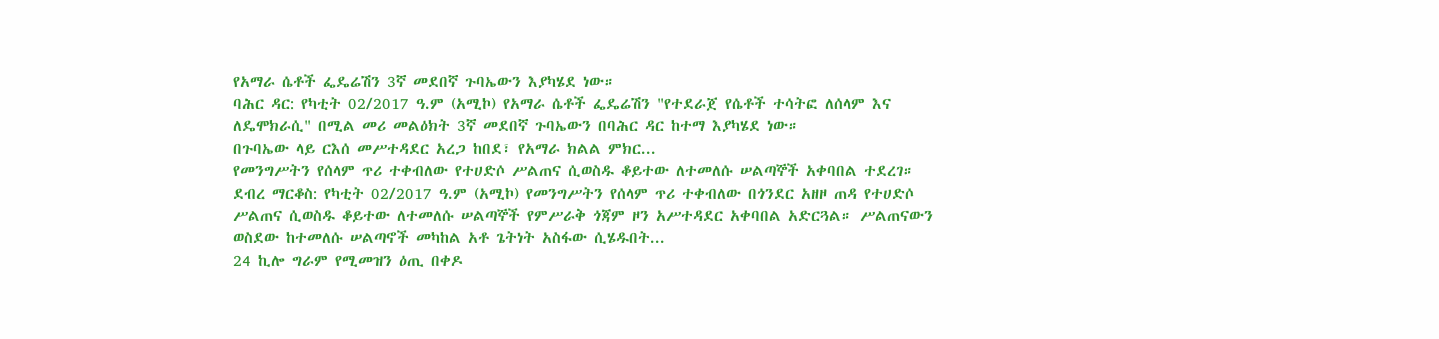የአማራ ሴቶች ፌዴሬሽን 3ኛ መደበኛ ጉባኤውን እያካሄደ ነው።
ባሕር ዳር: የካቲት 02/2017 ዓ.ም (አሚኮ) የአማራ ሴቶች ፌዴሬሽን "የተደራጀ የሴቶች ተሳትፎ ለሰላም እና ለዴሞክራሲ" በሚል መሪ መልዕክት 3ኛ መደበኛ ጉባኤውን በባሕር ዳር ከተማ እያካሄደ ነው።
በጉባኤው ላይ ርእሰ መሥተዳደር አረጋ ከበደ፣ የአማራ ክልል ምክር...
የመንግሥትን የሰላም ጥሪ ተቀብለው የተሀድሶ ሥልጠና ሲወስዱ ቆይተው ለተመለሱ ሠልጣኞች አቀባበል ተደረገ።
ደብረ ማርቆስ: የካቲት 02/2017 ዓ.ም (አሚኮ) የመንግሥትን የሰላም ጥሪ ተቀብለው በጎንደር አዘዞ ጠዳ የተሀድሶ ሥልጠና ሲወስዱ ቆይተው ለተመለሱ ሠልጣኞች የምሥራቅ ጎጃም ዞን አሥተዳደር አቀባበል አድርጓል። ሥልጠናውን ወስደው ከተመለሱ ሠልጣኖች መካከል አቶ ጌትነት አስፋው ሲሄዱበት...
24 ኪሎ ግራም የሚመዝን ዕጢ በቀዶ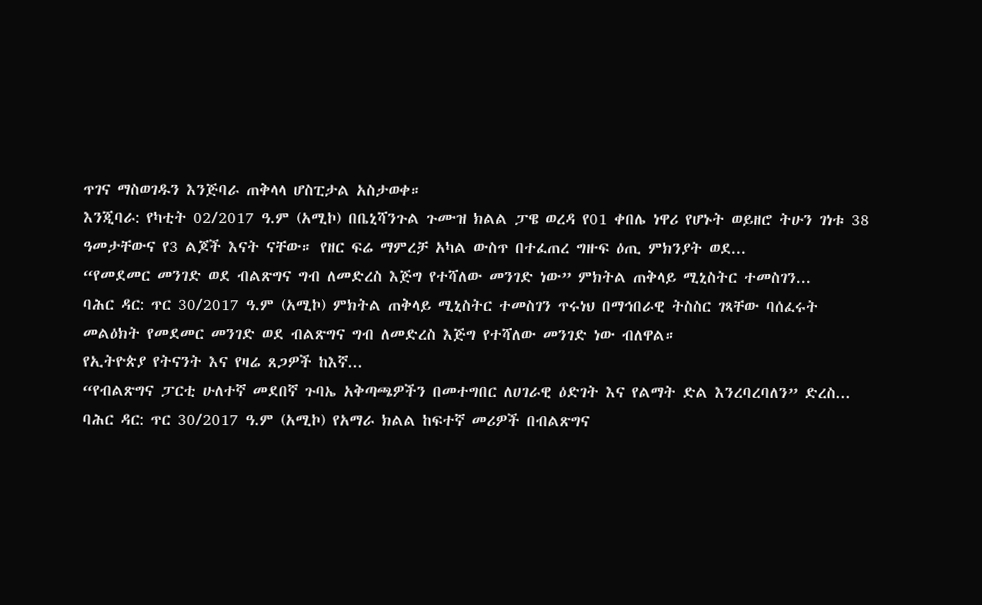ጥገና ማስወገዱን እንጅባራ ጠቅላላ ሆስፒታል አስታወቀ።
እንጂባራ: የካቲት 02/2017 ዓ.ም (አሚኮ) በቤኒሻንጉል ጉሙዝ ክልል ፓዌ ወረዳ የ01 ቀበሌ ነዋሪ የሆኑት ወይዘሮ ትሁን ገነቱ 38 ዓመታቸውና የ3 ልጆች እናት ናቸው። የዘር ፍሬ ማምረቻ አካል ውስጥ በተፈጠረ ግዙፍ ዕጢ ምክንያት ወደ...
“የመደመር መንገድ ወደ ብልጽግና ግብ ለመድረስ እጅግ የተሻለው መንገድ ነው” ምክትል ጠቅላይ ሚኒስትር ተመስገን...
ባሕር ዳር: ጥር 30/2017 ዓ.ም (አሚኮ) ምክትል ጠቅላይ ሚኒስትር ተመስገን ጥሩነህ በማኅበራዊ ትስስር ገጻቸው ባሰፈሩት መልዕክት የመደመር መንገድ ወደ ብልጽግና ግብ ለመድረስ እጅግ የተሻለው መንገድ ነው ብለዋል።
የኢትዮጵያ የትናንት እና የዛሬ ጸጋዎች ከእኛ...
“የብልጽግና ፓርቲ ሁለተኛ መደበኛ ጉባኤ አቅጣጫዎችን በመተግበር ለሀገራዊ ዕድገት እና የልማት ድል እንረባረባለን” ድረስ...
ባሕር ዳር: ጥር 30/2017 ዓ.ም (አሚኮ) የአማራ ክልል ከፍተኛ መሪዎች በብልጽግና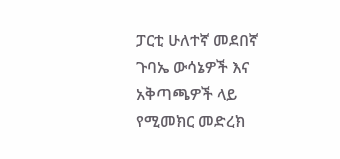ፓርቲ ሁለተኛ መደበኛ ጉባኤ ውሳኔዎች እና አቅጣጫዎች ላይ የሚመክር መድረክ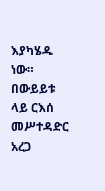እያካሄዱ ነው። በውይይቱ ላይ ርእሰ መሥተዳድር አረጋ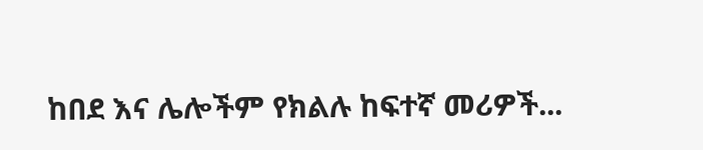ከበደ እና ሌሎችም የክልሉ ከፍተኛ መሪዎች...